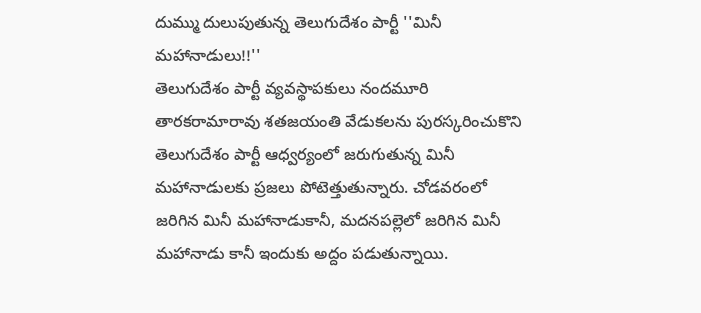దుమ్ము దులుపుతున్న తెలుగుదేశం పార్టీ ''మినీ మహానాడులు!!''
తెలుగుదేశం పార్టీ వ్యవస్థాపకులు నందమూరి తారకరామారావు శతజయంతి వేడుకలను పురస్కరించుకొని తెలుగుదేశం పార్టీ ఆధ్వర్యంలో జరుగుతున్న మినీ మహానాడులకు ప్రజలు పోటెత్తుతున్నారు. చోడవరంలో జరిగిన మినీ మహానాడుకానీ, మదనపల్లెలో జరిగిన మినీ మహానాడు కానీ ఇందుకు అద్దం పడుతున్నాయి.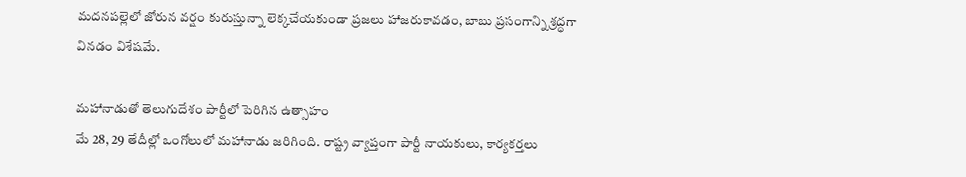మదనపల్లెలో జోరున వర్షం కురుస్తున్నా లెక్కచేయకుండా ప్రజలు హాజరుకావడం, బాబు ప్రసంగాన్ని శ్రద్ధగా వినడం విశేషమే.

మహానాడుతో తెలుగుదేశం పార్టీలో పెరిగిన ఉత్సాహం
మే 28, 29 తేదీల్లో ఒంగోలులో మహానాడు జరిగింది. రాష్ట్ర వ్యాప్తంగా పార్టీ నాయకులు, కార్యకర్తలు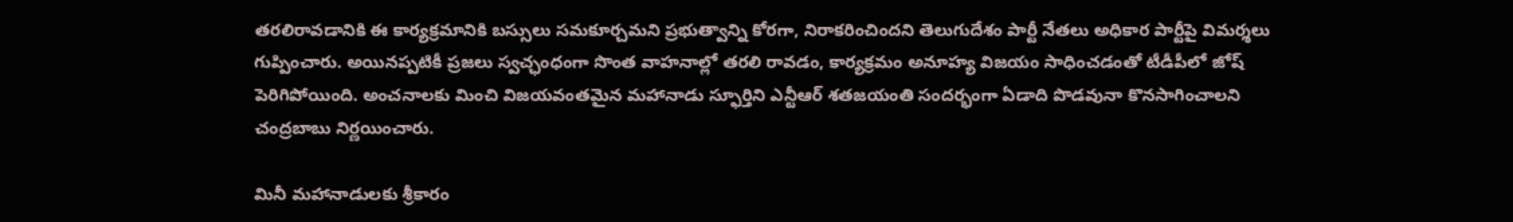తరలిరావడానికి ఈ కార్యక్రమానికి బస్సులు సమకూర్చమని ప్రభుత్వాన్ని కోరగా, నిరాకరించిందని తెలుగుదేశం పార్టీ నేతలు అధికార పార్టీపై విమర్శలు గుప్పించారు. అయినప్పటికీ ప్రజలు స్వచ్ఛంధంగా సొంత వాహనాల్లో తరలి రావడం, కార్యక్రమం అనూహ్య విజయం సాధించడంతో టీడీపీలో జోష్ పెరిగిపోయింది. అంచనాలకు మించి విజయవంతమైన మహానాడు స్ఫూర్తిని ఎన్టీఆర్ శతజయంతి సందర్భంగా ఏడాది పొడవునా కొనసాగించాలని చంద్రబాబు నిర్ణయించారు.

మినీ మహానాడులకు శ్రీకారం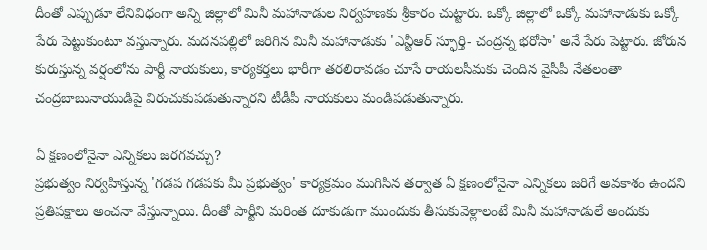దీంతో ఎప్పుడూ లేనివిధంగా అన్ని జిల్లాలో మినీ మహానాడుల నిర్వహణకు శ్రీకారం చుట్టారు. ఒక్కో జిల్లాలో ఒక్కో మహానాడుకు ఒక్కో పేరు పెట్టుకుంటూ వస్తున్నారు. మదనపల్లిలో జరిగిన మినీ మహానాడుకు 'ఎన్టీఆర్ స్ఫూర్తి- చంద్రన్న భరోసా' అనే పేరు పెట్టారు. జోరున కురుస్తున్న వర్షంలోను పార్టీ నాయకులు, కార్యకర్తలు భారీగా తరలిరావడం చూసే రాయలసీమకు చెందిన వైసీపీ నేతలంతా చంద్రబాబునాయుడిపై విరుచుకుపడుతున్నారని టీడీపీ నాయకులు మండిపడుతున్నారు.

ఏ క్షణంలోనైనా ఎన్నికలు జరగవచ్చు?
ప్రభుత్వం నిర్వహిస్తున్న 'గడప గడపకు మీ ప్రభుత్వం' కార్యక్రమం ముగిసిన తర్వాత ఏ క్షణంలోనైనా ఎన్నికలు జరిగే అవకాశం ఉందని ప్రతిపక్షాలు అంచనా వేస్తున్నాయి. దీంతో పార్టీని మరింత దూకుడుగా ముందుకు తీసుకువెళ్లాలంటే మినీ మహానాడులే అందుకు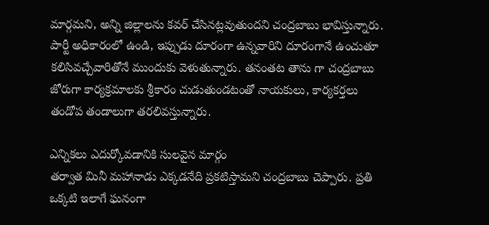మార్గమని, అన్ని జిల్లాలను కవర్ చేసినట్లవుతుందని చంద్రబాబు భావిస్తున్నారు. పార్టీ అధికారంలో ఉండి, ఇప్పుడు దూరంగా ఉన్నవారిని దూరంగానే ఉంచుతూ కలిసివచ్చేవారితోనే ముందుకు వెళుతున్నారు. తనంతట తాను గా చంద్రబాబు జోరుగా కార్యక్రమాలకు శ్రీకారం చుడుతుండటంతో నాయకులు, కార్యకర్తలు తండోప తండాలుగా తరలివస్తున్నారు.

ఎన్నికలు ఎదుర్కోవడానికి సులవైన మార్గం
తర్వాత మినీ మహానాడు ఎక్కడనేది ప్రకటిస్తామని చంద్రబాబు చెప్పారు. ప్రతి ఒక్కటి ఇలాగే ఘనంగా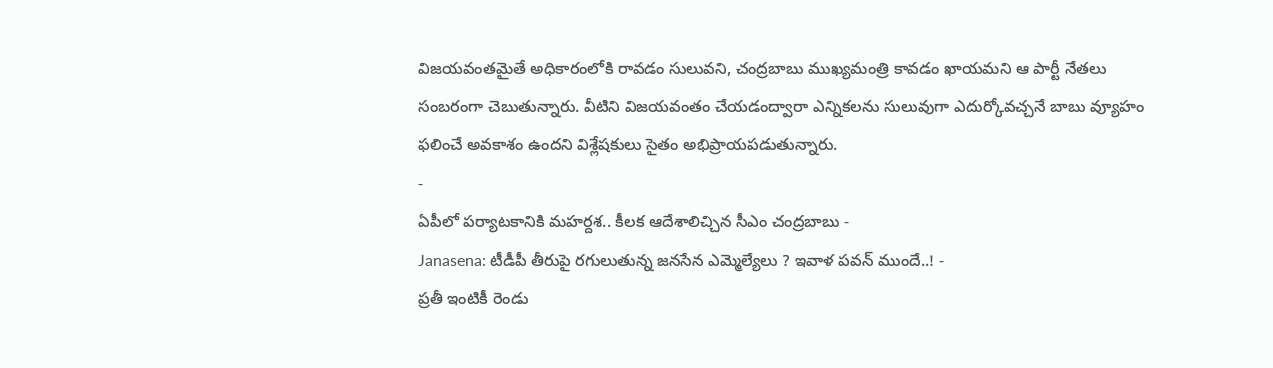విజయవంతమైతే అధికారంలోకి రావడం సులువని, చంద్రబాబు ముఖ్యమంత్రి కావడం ఖాయమని ఆ పార్టీ నేతలు సంబరంగా చెబుతున్నారు. వీటిని విజయవంతం చేయడంద్వారా ఎన్నికలను సులువుగా ఎదుర్కోవచ్చనే బాబు వ్యూహం ఫలించే అవకాశం ఉందని విశ్లేషకులు సైతం అభిప్రాయపడుతున్నారు.
-
ఏపీలో పర్యాటకానికి మహర్దశ.. కీలక ఆదేశాలిచ్చిన సీఎం చంద్రబాబు -
Janasena: టీడీపీ తీరుపై రగులుతున్న జనసేన ఎమ్మెల్యేలు ? ఇవాళ పవన్ ముందే..! -
ప్రతీ ఇంటికీ రెండు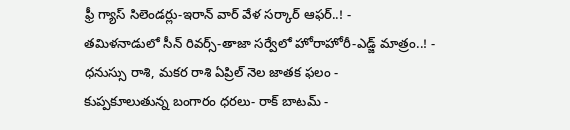ఫ్రీ గ్యాస్ సిలెండర్లు-ఇరాన్ వార్ వేళ సర్కార్ ఆఫర్..! -
తమిళనాడులో సీన్ రివర్స్-తాజా సర్వేలో హోరాహోరీ-ఎడ్జ్ మాత్రం..! -
ధనుస్సు రాశి, మకర రాశి ఏప్రిల్ నెల జాతక ఫలం -
కుప్పకూలుతున్న బంగారం ధరలు- రాక్ బాటమ్ -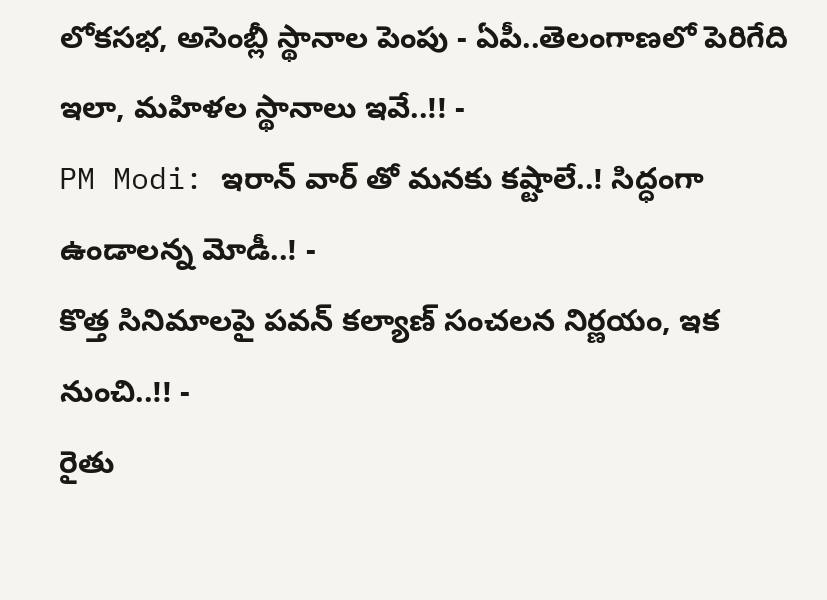లోకసభ, అసెంబ్లీ స్థానాల పెంపు - ఏపీ..తెలంగాణలో పెరిగేది ఇలా, మహిళల స్థానాలు ఇవే..!! -
PM Modi: ఇరాన్ వార్ తో మనకు కష్టాలే..! సిద్ధంగా ఉండాలన్న మోడీ..! -
కొత్త సినిమాలపై పవన్ కల్యాణ్ సంచలన నిర్ణయం, ఇక నుంచి..!! -
రైతు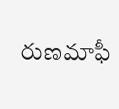రుణమాఫీ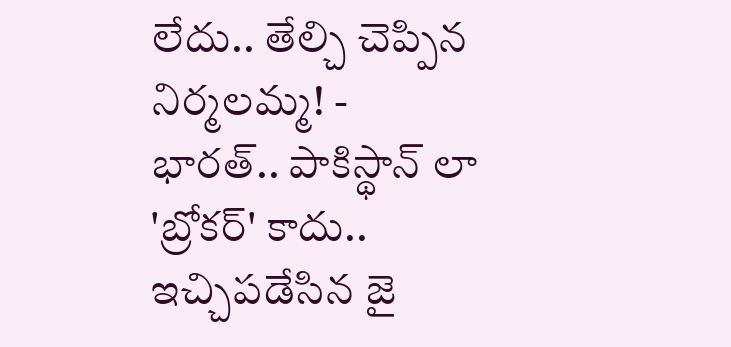లేదు.. తేల్చి చెప్పిన నిర్మలమ్మ! -
భారత్.. పాకిస్థాన్ లా 'బ్రోకర్' కాదు.. ఇచ్చిపడేసిన జై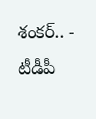శంకర్.. -
టీడీపీ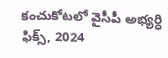కంచుకోటలో వైసీపీ అభ్యర్ధి ఫిక్స్, 2024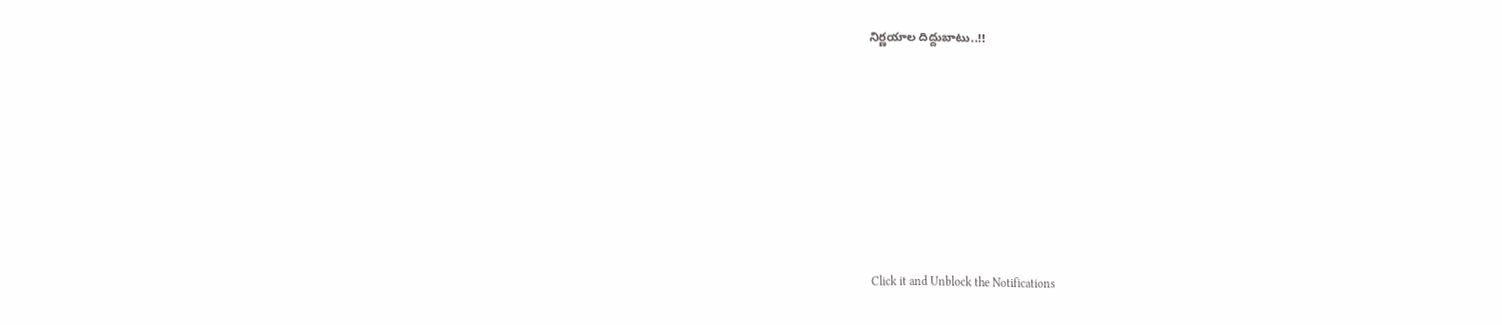నిర్ణయాల దిద్దుబాటు..!!











Click it and Unblock the Notifications